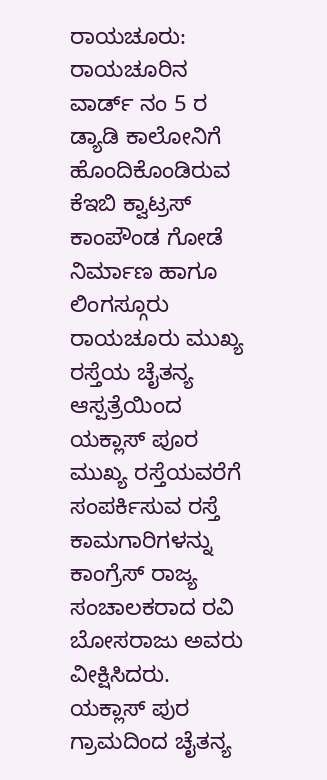ರಾಯಚೂರು: ರಾಯಚೂರಿನ ವಾರ್ಡ್ ನಂ 5 ರ ಡ್ಯಾಡಿ ಕಾಲೋನಿಗೆ ಹೊಂದಿಕೊಂಡಿರುವ ಕೆಇಬಿ ಕ್ವಾಟ್ರಸ್ ಕಾಂಪೌಂಡ ಗೋಡೆ ನಿರ್ಮಾಣ ಹಾಗೂ ಲಿಂಗಸ್ಗೂರು ರಾಯಚೂರು ಮುಖ್ಯ ರಸ್ತೆಯ ಚೈತನ್ಯ ಆಸ್ಪತ್ರೆಯಿಂದ ಯಕ್ಲಾಸ್ ಪೂರ ಮುಖ್ಯ ರಸ್ತೆಯವರೆಗೆ ಸಂಪರ್ಕಿಸುವ ರಸ್ತೆ ಕಾಮಗಾರಿಗಳನ್ನು ಕಾಂಗ್ರೆಸ್ ರಾಜ್ಯ ಸಂಚಾಲಕರಾದ ರವಿ ಬೋಸರಾಜು ಅವರು ವೀಕ್ಷಿಸಿದರು.
ಯಕ್ಲಾಸ್ ಪುರ ಗ್ರಾಮದಿಂದ ಚೈತನ್ಯ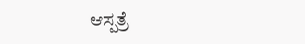ಆಸ್ಪತ್ರೆ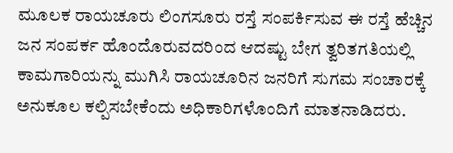ಮೂಲಕ ರಾಯಚೂರು ಲಿಂಗಸೂರು ರಸ್ತೆ ಸಂಪರ್ಕಿಸುವ ಈ ರಸ್ತೆ ಹೆಚ್ಚಿನ ಜನ ಸಂಪರ್ಕ ಹೊಂದೊರುವದರಿಂದ ಆದಷ್ಟು ಬೇಗ ತ್ವರಿತಗತಿಯಲ್ಲಿ ಕಾಮಗಾರಿಯನ್ನು ಮುಗಿಸಿ ರಾಯಚೂರಿನ ಜನರಿಗೆ ಸುಗಮ ಸಂಚಾರಕ್ಕೆ ಅನುಕೂಲ ಕಲ್ಪಿಸಬೇಕೆಂದು ಅಧಿಕಾರಿಗಳೊಂದಿಗೆ ಮಾತನಾಡಿದರು.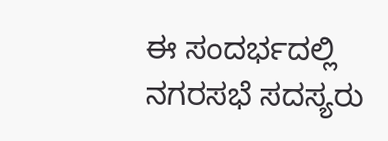ಈ ಸಂದರ್ಭದಲ್ಲಿ ನಗರಸಭೆ ಸದಸ್ಯರು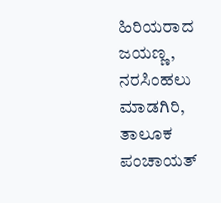ಹಿರಿಯರಾದ ಜಯಣ್ಣ, ನರಸಿಂಹಲು ಮಾಡಗಿರಿ, ತಾಲೂಕ ಪಂಚಾಯತ್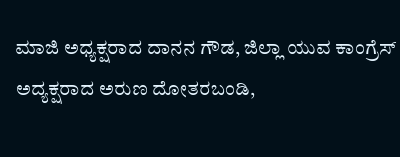ಮಾಜಿ ಅಧ್ಯಕ್ಷರಾದ ದಾನನ ಗೌಡ, ಜಿಲ್ಲಾ ಯುವ ಕಾಂಗ್ರೆಸ್ ಅದ್ಯಕ್ಷರಾದ ಅರುಣ ದೋತರಬಂಡಿ,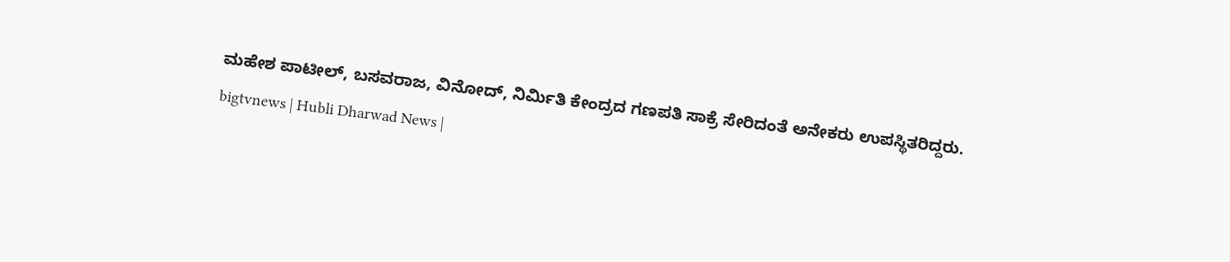ಮಹೇಶ ಪಾಟೀಲ್, ಬಸವರಾಜ, ವಿನೋದ್, ನಿರ್ಮಿತಿ ಕೇಂದ್ರದ ಗಣಪತಿ ಸಾಕ್ರೆ ಸೇರಿದಂತೆ ಅನೇಕರು ಉಪಸ್ಥಿತರಿದ್ದರು.
bigtvnews | Hubli Dharwad News |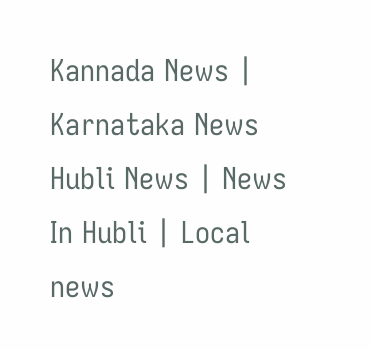Kannada News | Karnataka News Hubli News | News In Hubli | Local news